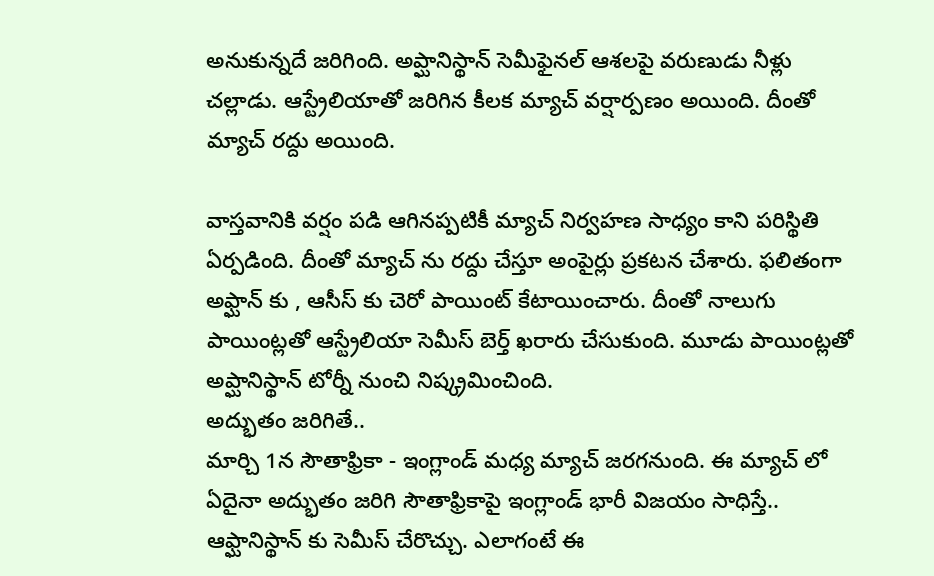అనుకున్నదే జరిగింది. అప్ఘానిస్థాన్ సెమీఫైనల్ ఆశలపై వరుణుడు నీళ్లు చల్లాడు. ఆస్ట్రేలియాతో జరిగిన కీలక మ్యాచ్ వర్షార్పణం అయింది. దీంతో మ్యాచ్ రద్దు అయింది.

వాస్తవానికి వర్షం పడి ఆగినప్పటికీ మ్యాచ్ నిర్వహణ సాధ్యం కాని పరిస్థితి ఏర్పడింది. దీంతో మ్యాచ్ ను రద్దు చేస్తూ అంపైర్లు ప్రకటన చేశారు. ఫలితంగా అఫ్ఘాన్ కు , ఆసీస్ కు చెరో పాయింట్ కేటాయించారు. దీంతో నాలుగు పాయింట్లతో ఆస్ట్రేలియా సెమీస్ బెర్త్ ఖరారు చేసుకుంది. మూడు పాయింట్లతో అప్ఘానిస్థాన్ టోర్నీ నుంచి నిష్క్రమించింది.
అద్భుతం జరిగితే..
మార్చి 1న సౌతాఫ్రికా - ఇంగ్లాండ్ మధ్య మ్యాచ్ జరగనుంది. ఈ మ్యాచ్ లో ఏదైనా అద్భుతం జరిగి సౌతాఫ్రికాపై ఇంగ్లాండ్ భారీ విజయం సాధిస్తే.. ఆఫ్ఘానిస్థాన్ కు సెమీస్ చేరొచ్చు. ఎలాగంటే ఈ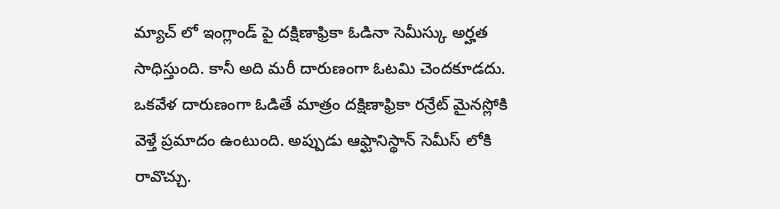మ్యాచ్ లో ఇంగ్లాండ్ పై దక్షిణాఫ్రికా ఓడినా సెమీస్కు అర్హత సాధిస్తుంది. కానీ అది మరీ దారుణంగా ఓటమి చెందకూడదు. ఒకవేళ దారుణంగా ఓడితే మాత్రం దక్షిణాఫ్రికా రన్రేట్ మైనస్లోకి వెళ్తే ప్రమాదం ఉంటుంది. అప్పుడు ఆఫ్ఘానిస్థాన్ సెమీస్ లోకి రావొచ్చు.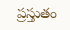ప్రస్తుతం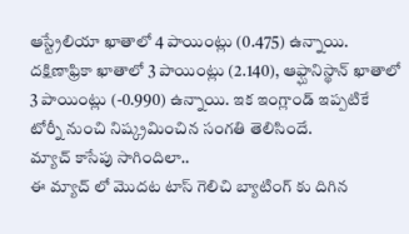ఆస్ట్రేలియా ఖాతాలో 4 పాయింట్లు (0.475) ఉన్నాయి. దక్షిణాఫ్రికా ఖాతాలో 3 పాయింట్లు (2.140), ఆఫ్ఘానిస్థాన్ ఖాతాలో 3 పాయింట్లు (-0.990) ఉన్నాయి. ఇక ఇంగ్లాండ్ ఇప్పటికే టోర్నీ నుంచి నిష్క్రమించిన సంగతి తెలిసిందే.
మ్యాచ్ కాసేపు సాగిందిలా..
ఈ మ్యాచ్ లో మొదట టాస్ గెలిచి బ్యాటింగ్ కు దిగిన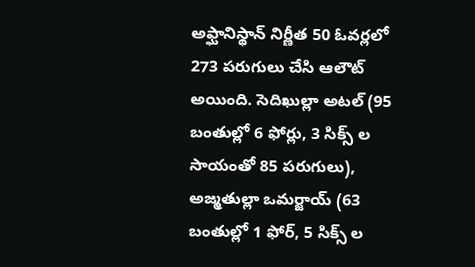అఫ్ఘానిస్థాన్ నిర్ణీత 50 ఓవర్లలో 273 పరుగులు చేసి ఆలౌట్ అయింది. సెదిఖుల్లా అటల్ (95 బంతుల్లో 6 ఫోర్లు, 3 సిక్స్ ల సాయంతో 85 పరుగులు), అజ్మతుల్లా ఒమర్జాయ్ (63 బంతుల్లో 1 ఫోర్, 5 సిక్స్ ల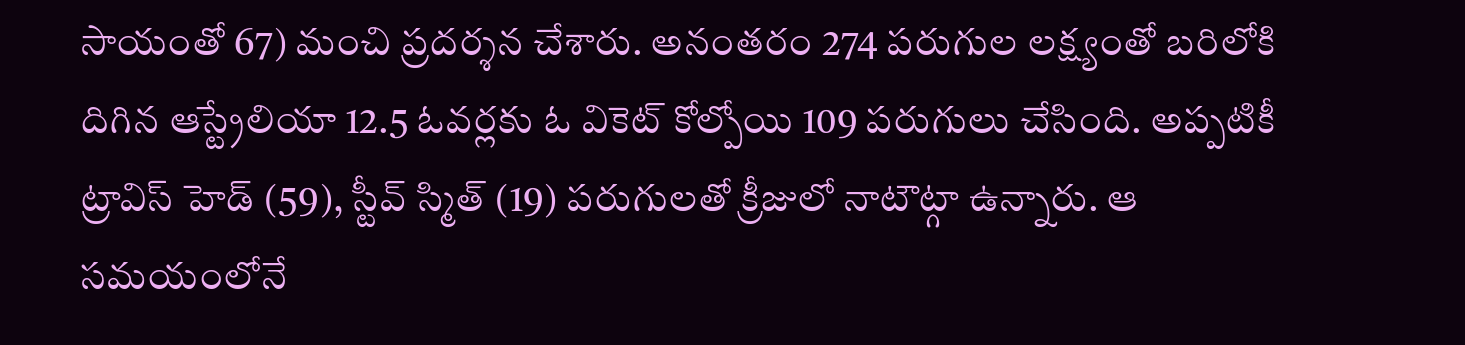సాయంతో 67) మంచి ప్రదర్శన చేశారు. అనంతరం 274 పరుగుల లక్ష్యంతో బరిలోకి దిగిన ఆస్ట్రేలియా 12.5 ఓవర్లకు ఓ వికెట్ కోల్పోయి 109 పరుగులు చేసింది. అప్పటికీ ట్రావిస్ హెడ్ (59), స్టీవ్ స్మిత్ (19) పరుగులతో క్రీజులో నాటౌట్గా ఉన్నారు. ఆ సమయంలోనే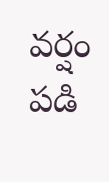వర్షం పడి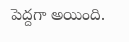పెద్దగా అయింది.